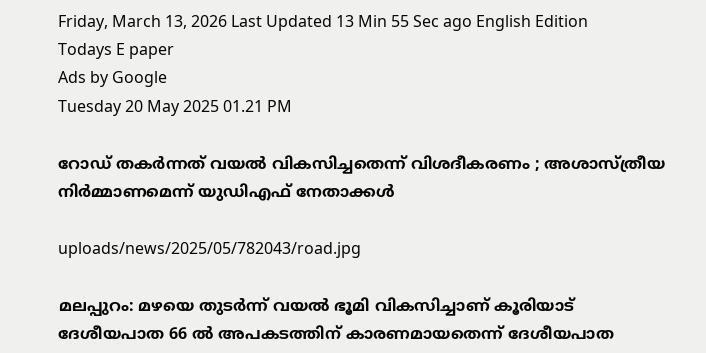Friday, March 13, 2026 Last Updated 13 Min 55 Sec ago English Edition
Todays E paper
Ads by Google
Tuesday 20 May 2025 01.21 PM

റോഡ് തകര്‍ന്നത് വയല്‍ വികസിച്ചതെന്ന് വിശദീകരണം ; അശാസ്ത്രീയ നിര്‍മ്മാണമെന്ന് യുഡിഎഫ് നേതാക്കള്‍

uploads/news/2025/05/782043/road.jpg

മലപ്പുറം: മഴയെ തുടര്‍ന്ന് വയല്‍ ഭൂമി വികസിച്ചാണ് കൂരിയാട് ദേശീയപാത 66 ല്‍ അപകടത്തിന് കാരണമായതെന്ന് ദേശീയപാത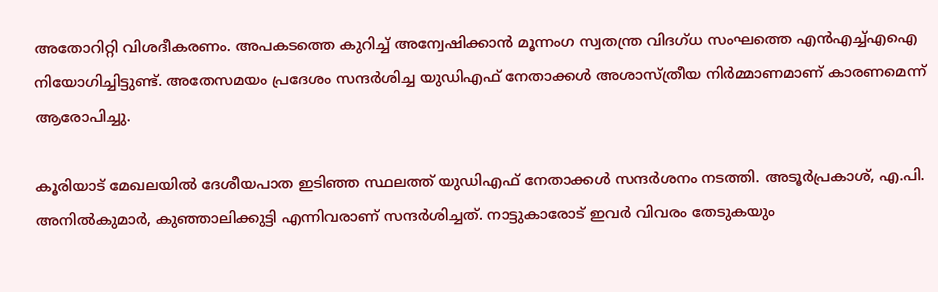അതോറിറ്റി വിശദീകരണം. അപകടത്തെ കുറിച്ച് അന്വേഷിക്കാന്‍ മൂന്നംഗ സ്വതന്ത്ര വിദഗ്ധ സംഘത്തെ എന്‍എച്ച്എഐ നിയോഗിച്ചിട്ടുണ്ട്. അതേസമയം പ്രദേശം സന്ദര്‍ശിച്ച യുഡിഎഫ് നേതാക്കള്‍ അശാസ്ത്രീയ നിര്‍മ്മാണമാണ് കാരണമെന്ന് ആരോപിച്ചു.

കൂരിയാട് മേഖലയില്‍ ദേശീയപാത ഇടിഞ്ഞ സ്ഥലത്ത് യുഡിഎഫ് നേതാക്കള്‍ സന്ദര്‍ശനം നടത്തി. അടൂര്‍പ്രകാശ്, എ.പി. അനില്‍കുമാര്‍, കുഞ്ഞാലിക്കുട്ടി എന്നിവരാണ് സന്ദര്‍ശിച്ചത്. നാട്ടുകാരോട് ഇവര്‍ വിവരം തേടുകയും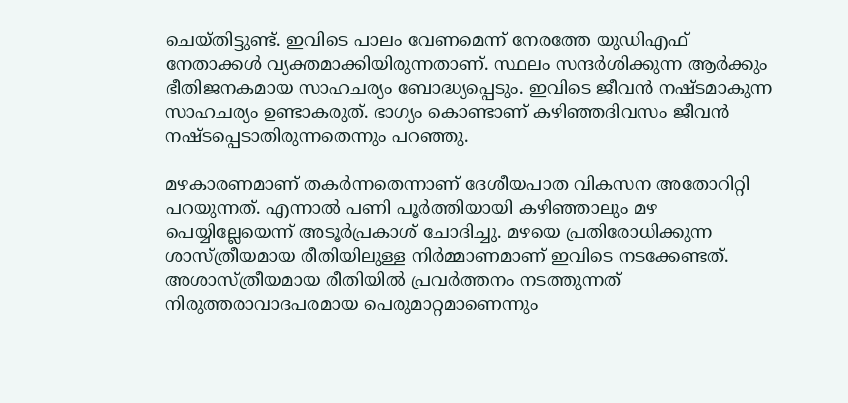ചെയ്തിട്ടുണ്ട്. ഇവിടെ പാലം വേണമെന്ന് നേരത്തേ യുഡിഎഫ് നേതാക്കള്‍ വ്യക്തമാക്കിയിരുന്നതാണ്. സ്ഥലം സന്ദര്‍ശിക്കുന്ന ആര്‍ക്കും ഭീതിജനകമായ സാഹചര്യം ബോദ്ധ്യപ്പെടും. ഇവിടെ ജീവന്‍ നഷ്ടമാകുന്ന സാഹചര്യം ഉണ്ടാകരുത്. ഭാഗ്യം കൊണ്ടാണ് കഴിഞ്ഞദിവസം ജീവന്‍ നഷ്ടപ്പെടാതിരുന്നതെന്നും പറഞ്ഞു.

മഴകാരണമാണ് തകര്‍ന്നതെന്നാണ് ദേശീയപാത വികസന അതോറിറ്റി പറയുന്നത്. എന്നാല്‍ പണി പൂര്‍ത്തിയായി കഴിഞ്ഞാലും മഴ പെയ്യില്ലേയെന്ന് അടൂര്‍പ്രകാശ് ചോദിച്ചു. മഴയെ പ്രതിരോധിക്കുന്ന ശാസ്ത്രീയമായ രീതിയിലുള്ള നിര്‍മ്മാണമാണ് ഇവിടെ നടക്കേണ്ടത്. അശാസ്ത്രീയമായ രീതിയില്‍ പ്രവര്‍ത്തനം നടത്തുന്നത് നിരുത്തരാവാദപരമായ പെരുമാറ്റമാണെന്നും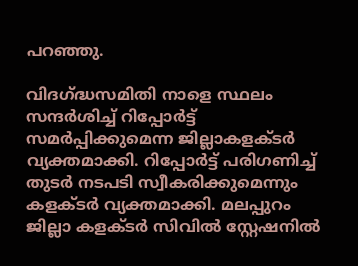പറഞ്ഞു.

വിദഗ്ദ്ധസമിതി നാളെ സ്ഥലം സന്ദര്‍ശിച്ച് റിപ്പോര്‍ട്ട് സമര്‍പ്പിക്കുമെന്ന ജില്ലാകളക്ടര്‍ വ്യക്തമാക്കി. റിപ്പോര്‍ട്ട് പരിഗണിച്ച് തുടര്‍ നടപടി സ്വീകരിക്കുമെന്നും കളക്ടര്‍ വ്യക്തമാക്കി. മലപ്പുറം ജില്ലാ കളക്ടര്‍ സിവില്‍ സ്റ്റേഷനില്‍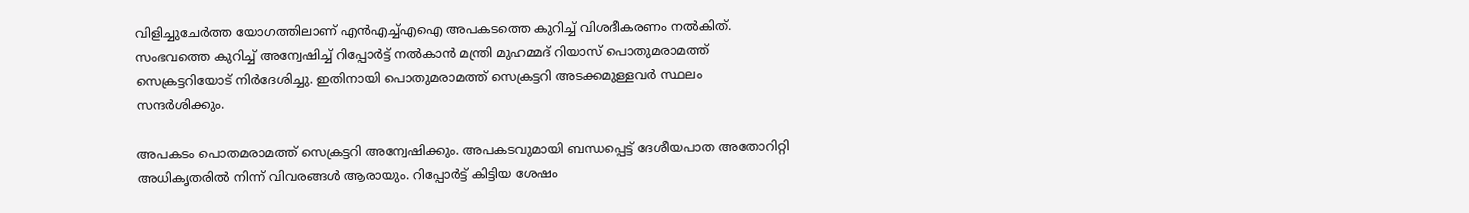വിളിച്ചുചേര്‍ത്ത യോഗത്തിലാണ് എന്‍എച്ച്എഐ അപകടത്തെ കുറിച്ച് വിശദീകരണം നല്‍കിത്. സംഭവത്തെ കുറിച്ച് അന്വേഷിച്ച് റിപ്പോര്‍ട്ട് നല്‍കാന്‍ മന്ത്രി മുഹമ്മദ് റിയാസ് പൊതുമരാമത്ത് സെക്രട്ടറിയോട് നിര്‍ദേശിച്ചു. ഇതിനായി പൊതുമരാമത്ത് സെക്രട്ടറി അടക്കമുള്ളവര്‍ സ്ഥലം സന്ദര്‍ശിക്കും.

അപകടം പൊതമരാമത്ത് സെക്രട്ടറി അന്വേഷിക്കും. അപകടവുമായി ബന്ധപ്പെട്ട് ദേശീയപാത അതോറിറ്റി അധികൃതരില്‍ നിന്ന് വിവരങ്ങള്‍ ആരായും. റിപ്പോര്‍ട്ട് കിട്ടിയ ശേഷം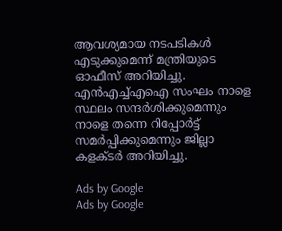ആവശ്യമായ നടപടികള്‍ എടുക്കുമെന്ന് മന്ത്രിയുടെ ഓഫീസ് അറിയിച്ചു. എന്‍എച്ച്എഐ സംഘം നാളെ സ്ഥലം സന്ദര്‍ശിക്കുമെന്നും നാളെ തന്നെ റിപ്പോര്‍ട്ട് സമര്‍പ്പിക്കുമെന്നും ജില്ലാ കളക്ടര്‍ അറിയിച്ചു.

Ads by Google
Ads by Google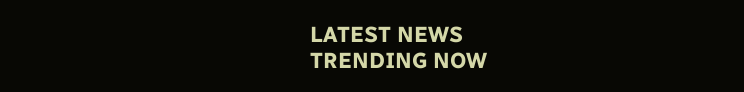LATEST NEWS
TRENDING NOW